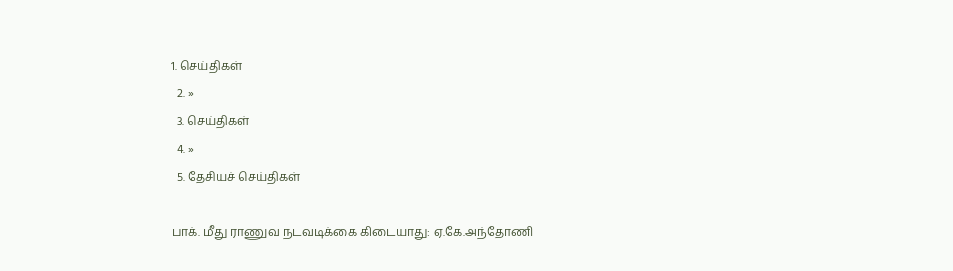1. செய்திகள்
  2. »
  3. செய்திகள்
  4. »
  5. தேசியச் செய்திகள்

பாக். மீது ராணுவ நடவடிக்கை கிடையாது: ஏ.கே.அந்தோணி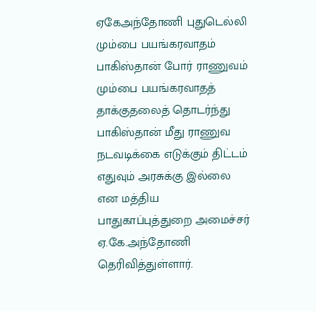ஏகேஅந்தோணி புதுடெல்லி மும்பை பயங்கரவாதம் பாகிஸ்தான் போர் ராணுவம்
மும்பை பயங்கரவாதத் தாக்குதலைத் தொடர்ந்து பாகிஸ்தான் மீது ராணுவ நடவடிக்கை எடுக்கும் திட்டம் எதுவும் அரசுக்கு இல்லை என மத்திய பாதுகாப்புத்துறை அமைச்சர் ஏ.கே.அந்தோணி தெரிவித்துள்ளார்.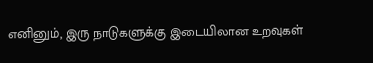எனினும், இரு நாடுகளுக்கு இடையிலான உறவுகள்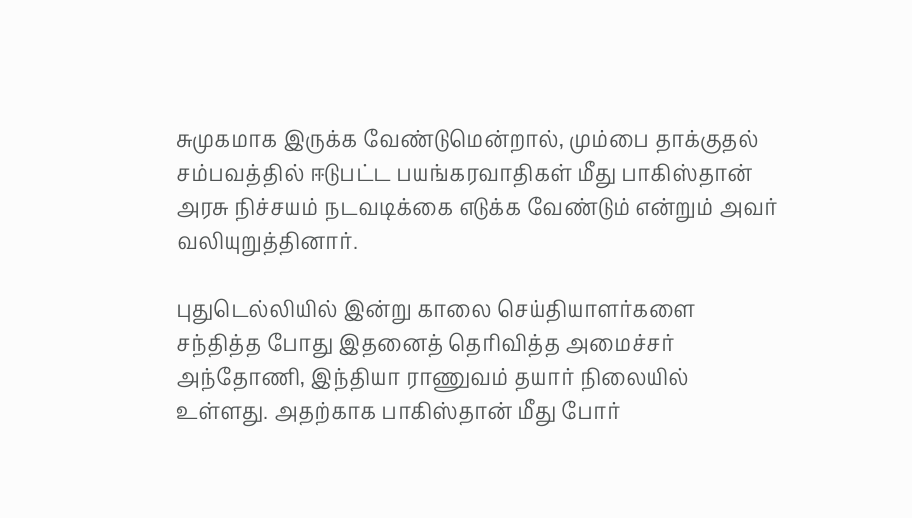சுமுகமாக இருக்க வேண்டுமென்றால், மும்பை தாக்குதல் சம்பவத்தில் ஈடுபட்ட பயங்கரவாதிகள் மீது பாகிஸ்தான் அரசு நிச்சயம் நடவடிக்கை எடுக்க வேண்டும் என்றும் அவர் வலியுறுத்தினார்.

புதுடெல்லியில் இன்று காலை செய்தியாளர்களை சந்தித்த போது இதனைத் தெரிவித்த அமைச்சர் அந்தோணி, இந்தியா ராணுவம் தயார் நிலையில் உள்ளது. அதற்காக பாகிஸ்தான் மீது போர்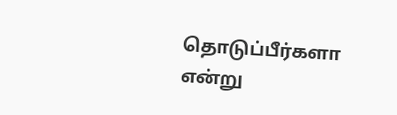தொடுப்பீர்களா என்று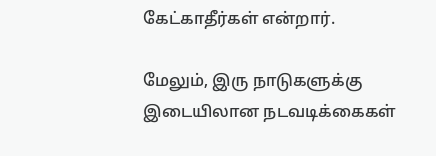கேட்காதீர்கள் என்றார்.

மேலும், இரு நாடுகளுக்கு இடையிலான நடவடிக்கைகள்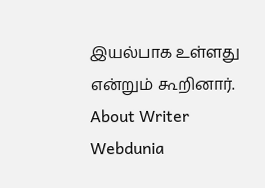இயல்பாக உள்ளது என்றும் கூறினார்.
About Writer
Webdunia